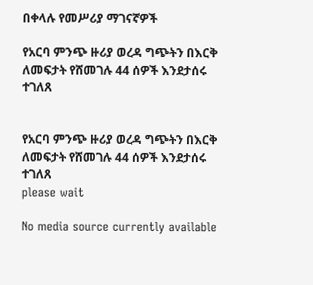በቀላሉ የመሥሪያ ማገናኛዎች

የአርባ ምንጭ ዙሪያ ወረዳ ግጭትን በእርቅ ለመፍታት የሸመገሉ 44 ሰዎች እንደታሰሩ ተገለጸ


የአርባ ምንጭ ዙሪያ ወረዳ ግጭትን በእርቅ ለመፍታት የሸመገሉ 44 ሰዎች እንደታሰሩ ተገለጸ
please wait

No media source currently available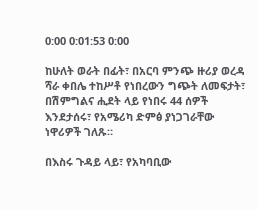0:00 0:01:53 0:00

ከሁለት ወራት በፊት፣ በአርባ ምንጭ ዙሪያ ወረዳ ሻራ ቀበሌ ተከሥቶ የነበረውን ግጭት ለመፍታት፣ በሽምግልና ሒደት ላይ የነበሩ 44 ሰዎች እንደታሰሩ፣ የአሜሪካ ድምፅ ያነጋገራቸው ነዋሪዎች ገለጹ።

በእስሩ ጉዳይ ላይ፣ የአካባቢው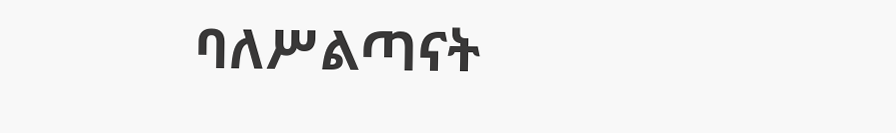ባለሥልጣናት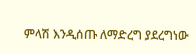ምላሽ እንዲሰጡ ለማድረግ ያደረግነው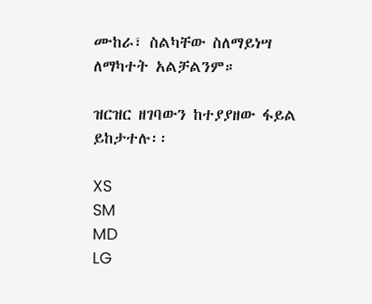ሙከራ፣ ስልካቸው ስለማይነሣ ለማካተት አልቻልንም።

ዝርዝር ዘገባውን ከተያያዘው ፋይል ይከታተሉ፡፡

XS
SM
MD
LG